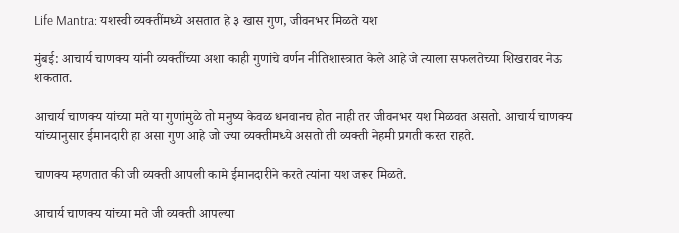Life Mantra: यशस्वी व्यक्तींमध्ये असतात हे ३ खास गुण, जीवनभर मिळते यश

मुंबई: आचार्य चाणक्य यांनी व्यक्तींच्या अशा काही गुणांचे वर्णन नीतिशास्त्रात केले आहे जे त्याला सफलतेच्या शिखरावर नेऊ शकतात.

आचार्य चाणक्य यांच्या मते या गुणांमुळे तो मनुष्य केवळ धनवानच होत नाही तर जीवनभर यश मिळवत असतो. आचार्य चाणक्य यांच्यानुसार ईमानदारी हा असा गुण आहे जो ज्या व्यक्तीमध्ये असतो ती व्यक्ती नेहमी प्रगती करत राहते.

चाणक्य म्हणतात की जी व्यक्ती आपली कामे ईमानदारीने करते त्यांना यश जरूर मिळते.

आचार्य चाणक्य यांच्या मते जी व्यक्ती आपल्या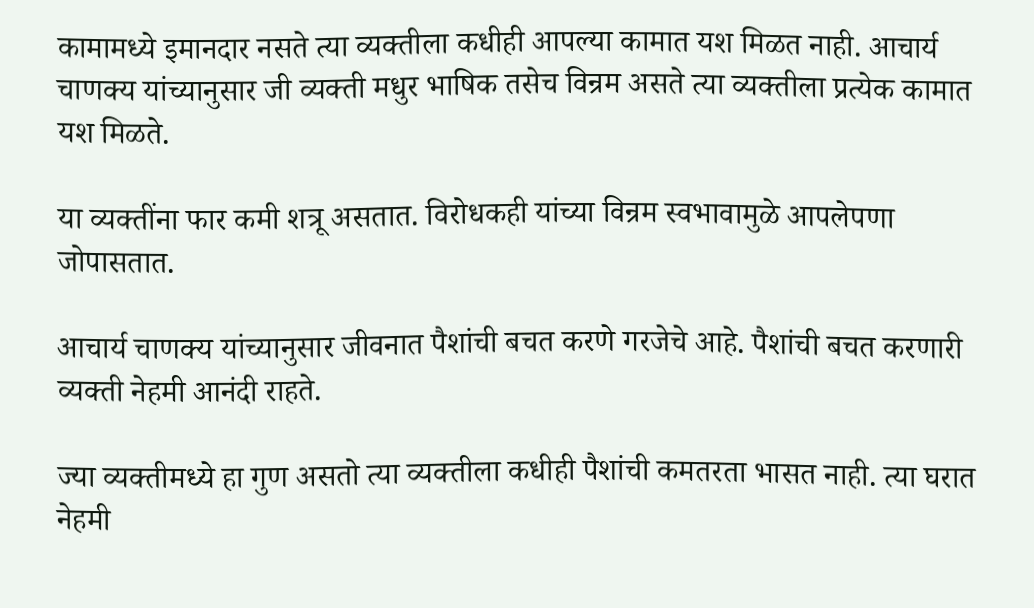कामामध्ये इमानदार नसते त्या व्यक्तीला कधीही आपल्या कामात यश मिळत नाही. आचार्य चाणक्य यांच्यानुसार जी व्यक्ती मधुर भाषिक तसेच विन्रम असते त्या व्यक्तीला प्रत्येक कामात यश मिळते.

या व्यक्तींना फार कमी शत्रू असतात. विरोधकही यांच्या विन्रम स्वभावामुळे आपलेपणा जोपासतात.

आचार्य चाणक्य यांच्यानुसार जीवनात पैशांची बचत करणे गरजेचे आहे. पैशांची बचत करणारी व्यक्ती नेहमी आनंदी राहते.

ज्या व्यक्तीमध्ये हा गुण असतो त्या व्यक्तीला कधीही पैशांची कमतरता भासत नाही. त्या घरात नेहमी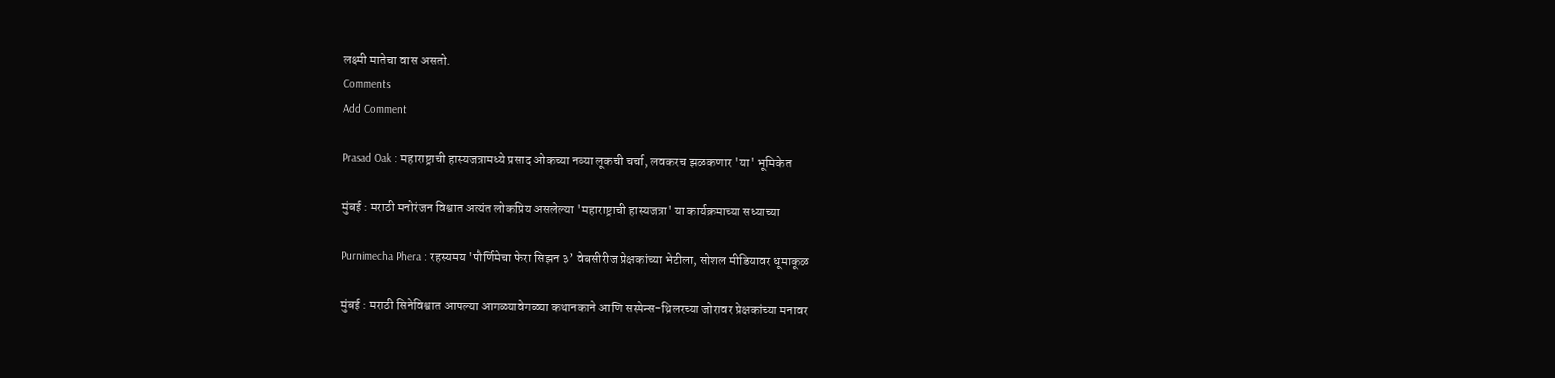लक्ष्मी मातेचा वास असतो.
Comments
Add Comment

Prasad Oak : महाराष्ट्राची हास्यजत्रामध्ये प्रसाद ओकच्या नव्या लूकची चर्चा, लवकरच झळकणार 'या' भूमिकेत

मुंबई : मराठी मनोरंजन विश्वात अत्यंत लोकप्रिय असलेल्या 'महाराष्ट्राची हास्यजत्रा' या कार्यक्रमाच्या सध्याच्या

Purnimecha Phera : रहस्यमय 'पौर्णिमेचा फेरा सिझन ३’ वेबसीरीज प्रेक्षकांच्या भेटीला, सोशल मीडियावर धूमाकूळ

मुंबई : मराठी सिनेविश्वात आपल्या आगळ्यावेगळ्या कथानकाने आणि सस्पेन्स-थ्रिलरच्या जोरावर प्रेक्षकांच्या मनावर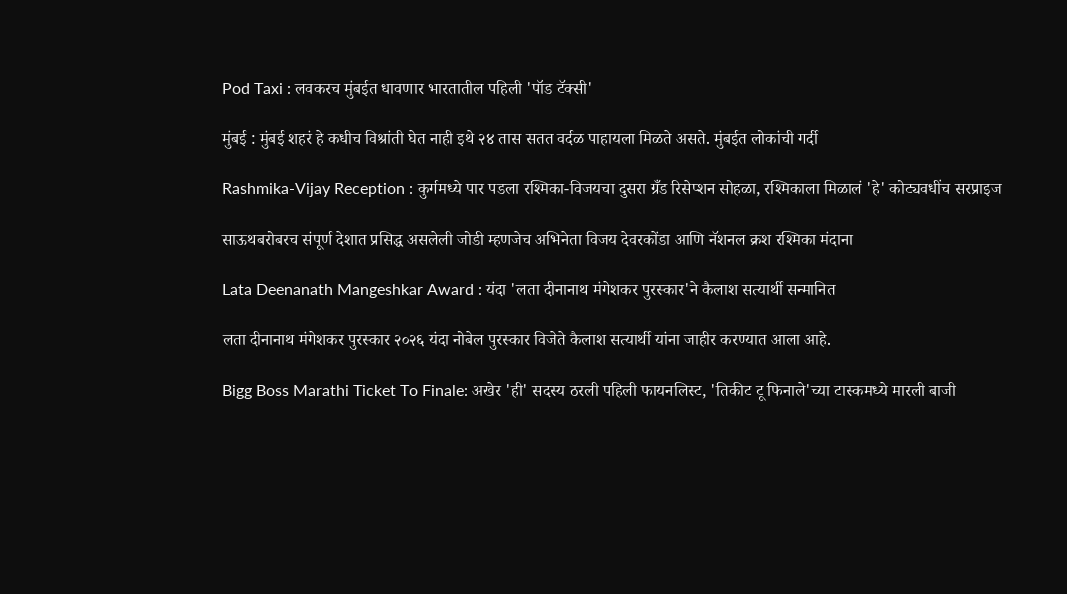Pod Taxi : लवकरच मुंबईत धावणार भारतातील पहिली 'पॉड टॅक्सी'

मुंबई : मुंबई शहरं हे कधीच विश्रांती घेत नाही इथे २४ तास सतत वर्दळ पाहायला मिळते असते. मुंबईत लोकांची गर्दी

Rashmika-Vijay Reception : कुर्गमध्ये पार पडला रश्मिका-विजयचा दुसरा ग्रँड रिसेप्शन सोहळा, रश्मिकाला मिळालं 'हे' कोट्यवधींच सरप्राइज

साऊथबरोबरच संपूर्ण देशात प्रसिद्ध असलेली जोडी म्हणजेच अभिनेता विजय देवरकोंडा आणि नॅशनल क्रश रश्मिका मंदाना

Lata Deenanath Mangeshkar Award : यंदा 'लता दीनानाथ मंगेशकर पुरस्कार'ने कैलाश सत्यार्थी सन्मानित

लता दीनानाथ मंगेशकर पुरस्कार २०२६ यंदा नोबेल पुरस्कार विजेते कैलाश सत्यार्थी यांना जाहीर करण्यात आला आहे.

Bigg Boss Marathi Ticket To Finale: अखेर 'ही' सदस्य ठरली पहिली फायनलिस्ट, 'तिकीट टू फिनाले'च्या टास्कमध्ये मारली बाजी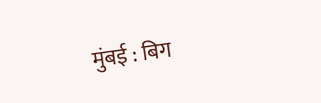मुंबई : बिग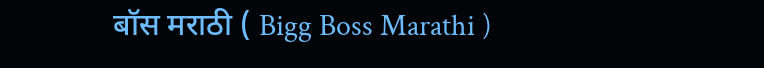बॉस मराठी ( Bigg Boss Marathi )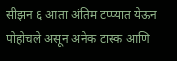सीझन ६ आता अंतिम टप्प्यात येऊन पोहोचले असून अनेक टास्क आणि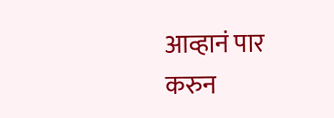आव्हानं पार करुन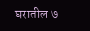घरातील ७